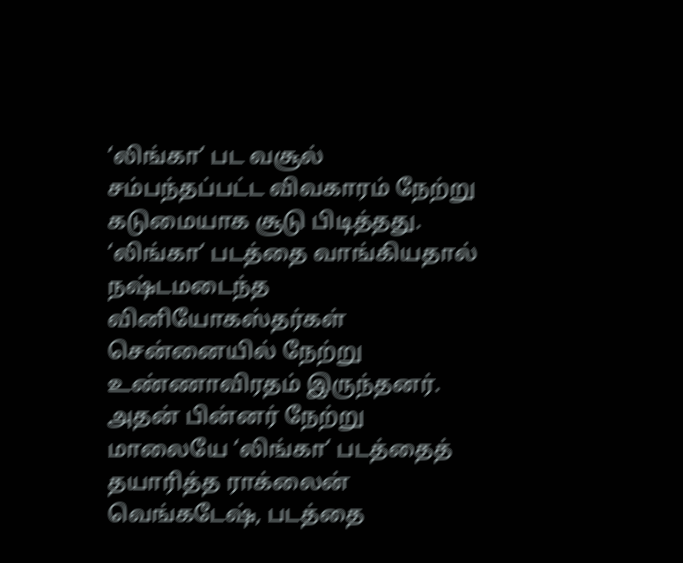‘லிங்கா’ பட வசூல் சம்பந்தப்பட்ட விவகாரம் நேற்று கடுமையாக சூடு பிடித்தது. ‘லிங்கா’ படத்தை வாங்கியதால் நஷ்டமடைந்த வினியோகஸ்தர்கள் சென்னையில் நேற்று உண்ணாவிரதம் இருந்தனர்.
அதன் பின்னர் நேற்று மாலையே ‘லிங்கா’ படத்தைத் தயாரித்த ராக்லைன் வெங்கடேஷ், படத்தை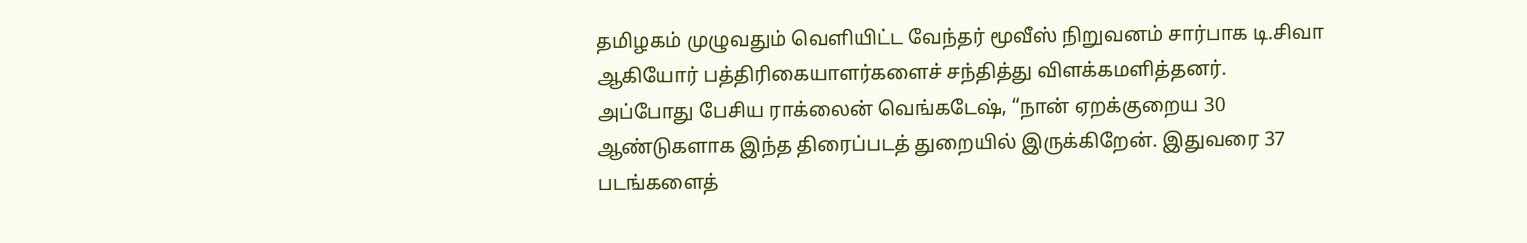தமிழகம் முழுவதும் வெளியிட்ட வேந்தர் மூவீஸ் நிறுவனம் சார்பாக டி.சிவா ஆகியோர் பத்திரிகையாளர்களைச் சந்தித்து விளக்கமளித்தனர்.
அப்போது பேசிய ராக்லைன் வெங்கடேஷ், “நான் ஏறக்குறைய 30 ஆண்டுகளாக இந்த திரைப்படத் துறையில் இருக்கிறேன். இதுவரை 37 படங்களைத்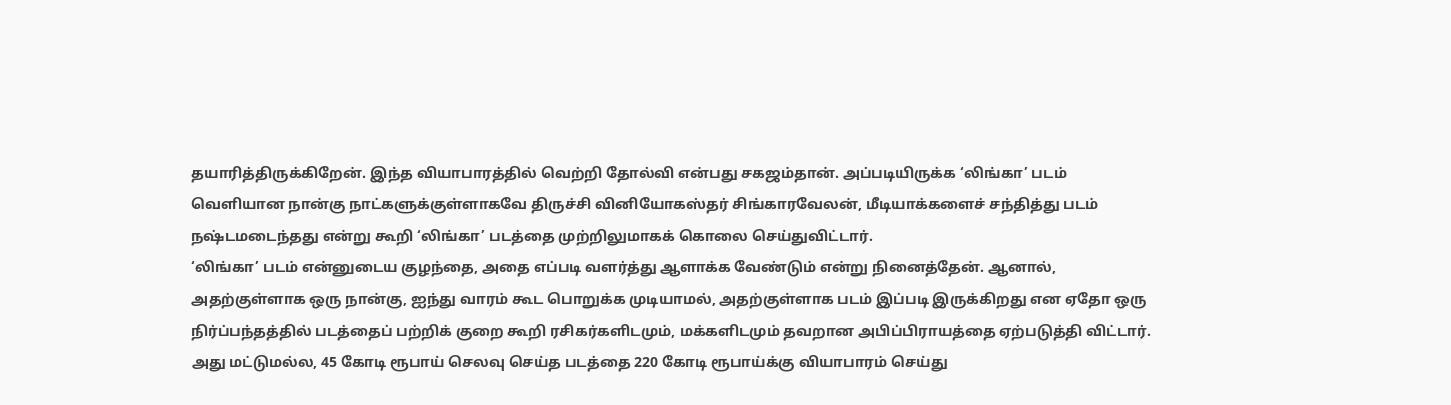தயாரித்திருக்கிறேன். இந்த வியாபாரத்தில் வெற்றி தோல்வி என்பது சகஜம்தான். அப்படியிருக்க ‘லிங்கா’ படம் வெளியான நான்கு நாட்களுக்குள்ளாகவே திருச்சி வினியோகஸ்தர் சிங்காரவேலன், மீடியாக்களைச் சந்தித்து படம் நஷ்டமடைந்தது என்று கூறி ‘லிங்கா’ படத்தை முற்றிலுமாகக் கொலை செய்துவிட்டார்.
‘லிங்கா’ படம் என்னுடைய குழந்தை, அதை எப்படி வளர்த்து ஆளாக்க வேண்டும் என்று நினைத்தேன். ஆனால், அதற்குள்ளாக ஒரு நான்கு, ஐந்து வாரம் கூட பொறுக்க முடியாமல், அதற்குள்ளாக படம் இப்படி இருக்கிறது என ஏதோ ஒரு நிர்ப்பந்தத்தில் படத்தைப் பற்றிக் குறை கூறி ரசிகர்களிடமும், மக்களிடமும் தவறான அபிப்பிராயத்தை ஏற்படுத்தி விட்டார்.
அது மட்டுமல்ல, 45 கோடி ரூபாய் செலவு செய்த படத்தை 220 கோடி ரூபாய்க்கு வியாபாரம் செய்து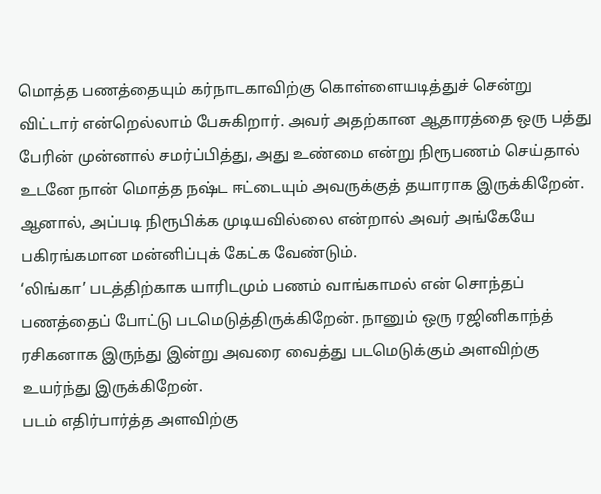மொத்த பணத்தையும் கர்நாடகாவிற்கு கொள்ளையடித்துச் சென்று விட்டார் என்றெல்லாம் பேசுகிறார். அவர் அதற்கான ஆதாரத்தை ஒரு பத்து பேரின் முன்னால் சமர்ப்பித்து, அது உண்மை என்று நிரூபணம் செய்தால் உடனே நான் மொத்த நஷ்ட ஈட்டையும் அவருக்குத் தயாராக இருக்கிறேன். ஆனால், அப்படி நிரூபிக்க முடியவில்லை என்றால் அவர் அங்கேயே பகிரங்கமான மன்னிப்புக் கேட்க வேண்டும்.
‘லிங்கா’ படத்திற்காக யாரிடமும் பணம் வாங்காமல் என் சொந்தப் பணத்தைப் போட்டு படமெடுத்திருக்கிறேன். நானும் ஒரு ரஜினிகாந்த் ரசிகனாக இருந்து இன்று அவரை வைத்து படமெடுக்கும் அளவிற்கு உயர்ந்து இருக்கிறேன்.
படம் எதிர்பார்த்த அளவிற்கு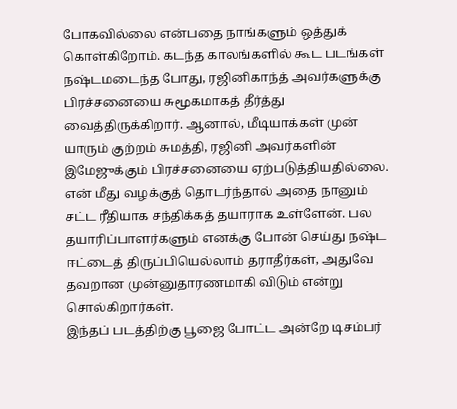போகவில்லை என்பதை நாங்களும் ஒத்துக் கொள்கிறோம். கடந்த காலங்களில் கூட படங்கள் நஷ்டமடைந்த போது, ரஜினிகாந்த் அவர்களுக்கு பிரச்சனையை சுமூகமாகத் தீர்த்து வைத்திருக்கிறார். ஆனால், மீடியாக்கள் முன் யாரும் குற்றம் சுமத்தி, ரஜினி அவர்களின் இமேஜுக்கும் பிரச்சனையை ஏற்படுத்தியதில்லை.
என் மீது வழக்குத் தொடர்ந்தால் அதை நானும் சட்ட ரீதியாக சந்திக்கத் தயாராக உள்ளேன். பல தயாரிப்பாளர்களும் எனக்கு போன் செய்து நஷ்ட ஈட்டைத் திருப்பியெல்லாம் தராதீர்கள், அதுவே தவறான முன்னுதாரணமாகி விடும் என்று சொல்கிறார்கள்.
இந்தப் படத்திற்கு பூஜை போட்ட அன்றே டிசம்பர்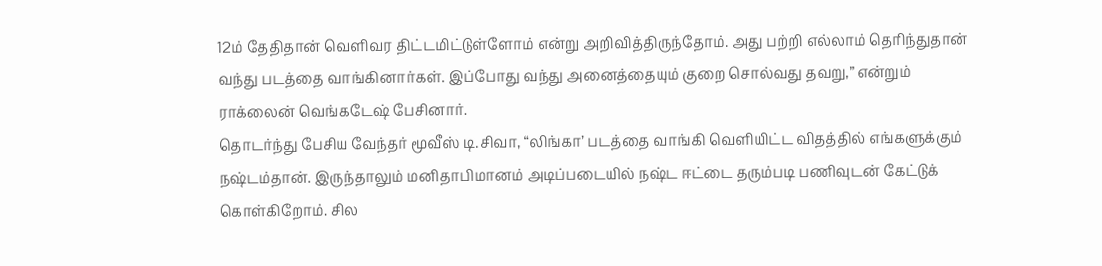12ம் தேதிதான் வெளிவர திட்டமிட்டுள்ளோம் என்று அறிவித்திருந்தோம். அது பற்றி எல்லாம் தெரிந்துதான் வந்து படத்தை வாங்கினார்கள். இப்போது வந்து அனைத்தையும் குறை சொல்வது தவறு,” என்றும் ராக்லைன் வெங்கடேஷ் பேசினார்.
தொடர்ந்து பேசிய வேந்தர் மூவீஸ் டி.சிவா, “லிங்கா’ படத்தை வாங்கி வெளியிட்ட விதத்தில் எங்களுக்கும் நஷ்டம்தான். இருந்தாலும் மனிதாபிமானம் அடிப்படையில் நஷ்ட ஈட்டை தரும்படி பணிவுடன் கேட்டுக் கொள்கிறோம். சில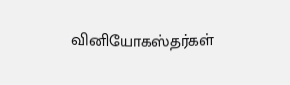வினியோகஸ்தர்கள்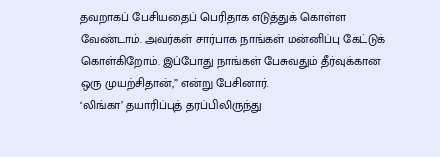தவறாகப் பேசியதைப் பெரிதாக எடுத்துக் கொள்ள வேண்டாம். அவர்கள் சார்பாக நாங்கள் மன்னிப்பு கேட்டுக் கொள்கிறோம். இப்போது நாங்கள் பேசுவதும் தீர்வுக்கான ஒரு முயற்சிதான்,” என்று பேசினார்.
‘லிங்கா’ தயாரிப்புத் தரப்பிலிருந்து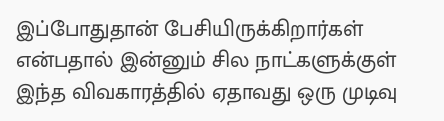இப்போதுதான் பேசியிருக்கிறார்கள் என்பதால் இன்னும் சில நாட்களுக்குள் இந்த விவகாரத்தில் ஏதாவது ஒரு முடிவு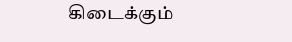கிடைக்கும்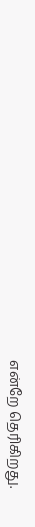என்றே தெரிகிறது.